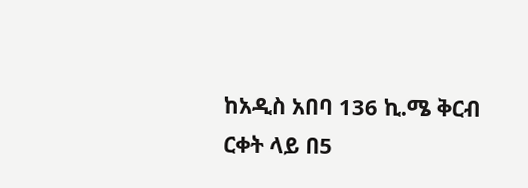ከአዲስ አበባ 136 ኪ.ሜ ቅርብ ርቀት ላይ በ5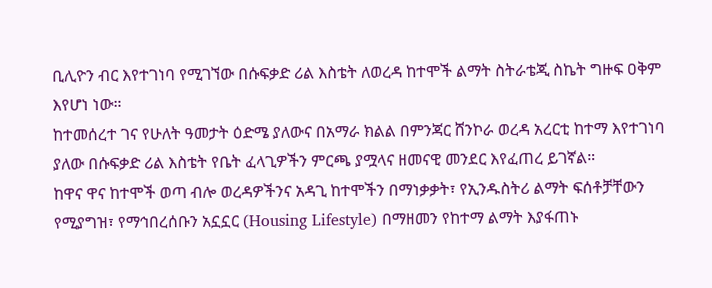ቢሊዮን ብር እየተገነባ የሚገኘው በሱፍቃድ ሪል እስቴት ለወረዳ ከተሞች ልማት ስትራቴጂ ስኬት ግዙፍ ዐቅም እየሆነ ነው።
ከተመሰረተ ገና የሁለት ዓመታት ዕድሜ ያለውና በአማራ ክልል በምንጃር ሸንኮራ ወረዳ አረርቲ ከተማ እየተገነባ ያለው በሱፍቃድ ሪል እስቴት የቤት ፈላጊዎችን ምርጫ ያሟላና ዘመናዊ መንደር እየፈጠረ ይገኛል።
ከዋና ዋና ከተሞች ወጣ ብሎ ወረዳዎችንና አዳጊ ከተሞችን በማነቃቃት፣ የኢንዱስትሪ ልማት ፍሰቶቻቸውን የሚያግዝ፣ የማኅበረሰቡን አኗኗር (Housing Lifestyle) በማዘመን የከተማ ልማት እያፋጠኑ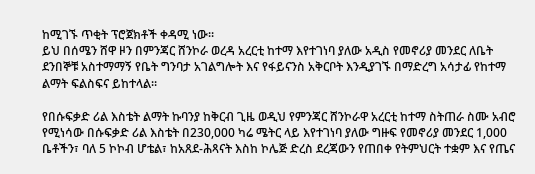ከሚገኙ ጥቂት ፕሮጀክቶች ቀዳሚ ነው።
ይህ በሰሜን ሸዋ ዞን በምንጃር ሸንኮራ ወረዳ አረርቲ ከተማ እየተገነባ ያለው አዲስ የመኖሪያ መንደር ለቤት ደንበኞቹ አስተማማኝ የቤት ግንባታ አገልግሎት እና የፋይናንስ አቅርቦት እንዲያገኙ በማድረግ አሳታፊ የከተማ ልማት ፍልስፍና ይከተላል።

የበሱፍቃድ ሪል እስቴት ልማት ኩባንያ ከቅርብ ጊዜ ወዲህ የምንጃር ሸንኮራዋ አረርቲ ከተማ ስትጠራ ስሙ አብሮ የሚነሳው በሱፍቃድ ሪል እስቴት በ230,000 ካሬ ሜትር ላይ እየተገነባ ያለው ግዙፍ የመኖሪያ መንደር 1,000 ቤቶችን፣ ባለ 5 ኮኮብ ሆቴል፣ ከአጸደ-ሕጻናት እስከ ኮሌጅ ድረስ ደረጃውን የጠበቀ የትምህርት ተቋም እና የጤና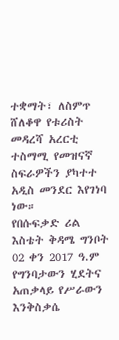ተቋማት፣ ለስምጥ ሸለቆዋ የቱሪስት መዳረሻ አረርቲ ተስማሚ የመዝናኛ ስፍራዎችን ያካተተ አዲስ መንደር እየገነባ ነው።
የበሱፍቃድ ሪል እስቴት ቅዳሜ ግንቦት 02 ቀን 2017 ዓ.ም የግንባታውን ሂደትና አጠቃላይ የሥራውን እንቅስቃሴ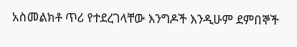አስመልክቶ ጥሪ የተደረገላቸው እንግዶች እንዲሁም ደምበኞች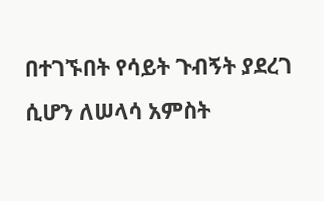በተገኙበት የሳይት ጉብኝት ያደረገ ሲሆን ለሠላሳ አምስት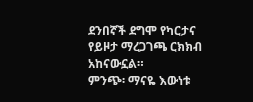ደንበኛች ደግሞ የካርታና የይዞታ ማረጋገጫ ርክክብ አከናውኗል።
ምንጭ፡ ማናዬ እውነቱ